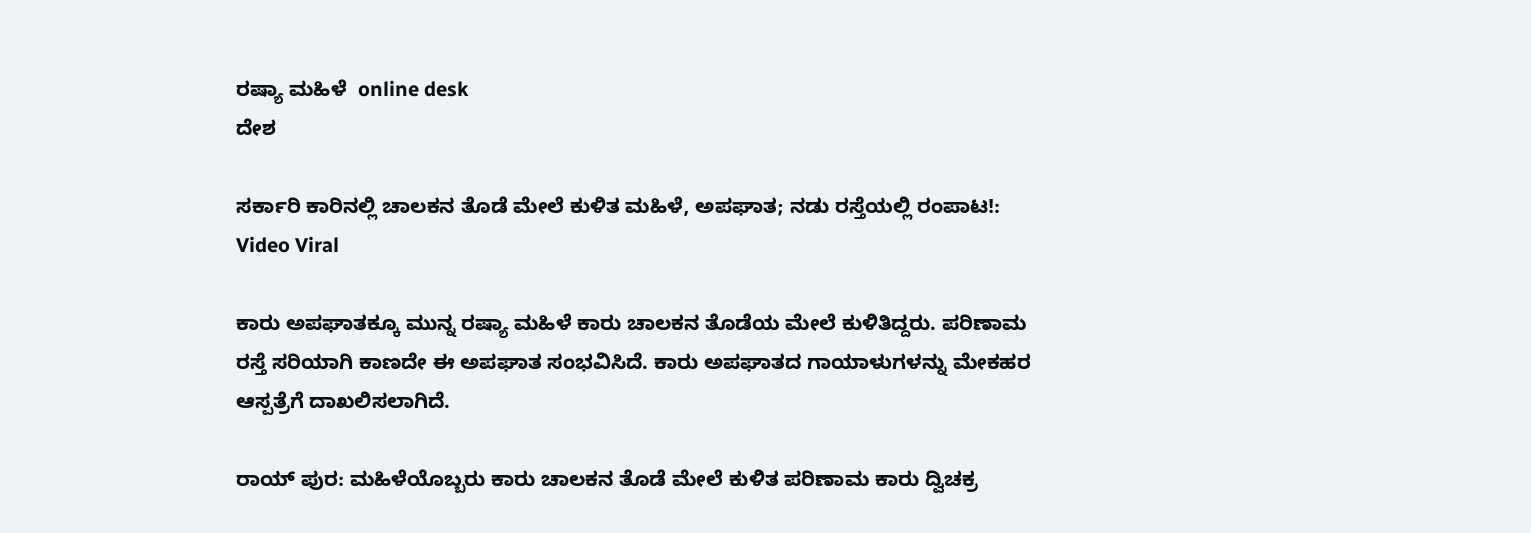ರಷ್ಯಾ ಮಹಿಳೆ  online desk
ದೇಶ

ಸರ್ಕಾರಿ ಕಾರಿನಲ್ಲಿ ಚಾಲಕನ ತೊಡೆ ಮೇಲೆ ಕುಳಿತ ಮಹಿಳೆ, ಅಪಘಾತ; ನಡು ರಸ್ತೆಯಲ್ಲಿ ರಂಪಾಟ!: Video Viral

ಕಾರು ಅಪಘಾತಕ್ಕೂ ಮುನ್ನ ರಷ್ಯಾ ಮಹಿಳೆ ಕಾರು ಚಾಲಕನ ತೊಡೆಯ ಮೇಲೆ ಕುಳಿತಿದ್ದರು. ಪರಿಣಾಮ ರಸ್ತೆ ಸರಿಯಾಗಿ ಕಾಣದೇ ಈ ಅಪಘಾತ ಸಂಭವಿಸಿದೆ. ಕಾರು ಅಪಘಾತದ ಗಾಯಾಳುಗಳನ್ನು ಮೇಕಹರ ಆಸ್ಪತ್ರೆಗೆ ದಾಖಲಿಸಲಾಗಿದೆ.

ರಾಯ್ ಪುರ: ಮಹಿಳೆಯೊಬ್ಬರು ಕಾರು ಚಾಲಕನ ತೊಡೆ ಮೇಲೆ ಕುಳಿತ ಪರಿಣಾಮ ಕಾರು ದ್ವಿಚಕ್ರ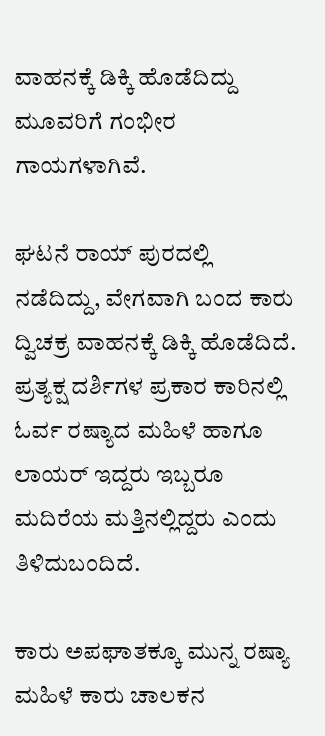ವಾಹನಕ್ಕೆ ಡಿಕ್ಕಿ ಹೊಡೆದಿದ್ದು ಮೂವರಿಗೆ ಗಂಭೀರ ಗಾಯಗಳಾಗಿವೆ.

ಘಟನೆ ರಾಯ್ ಪುರದಲ್ಲಿ ನಡೆದಿದ್ದು, ವೇಗವಾಗಿ ಬಂದ ಕಾರು ದ್ವಿಚಕ್ರ ವಾಹನಕ್ಕೆ ಡಿಕ್ಕಿ ಹೊಡೆದಿದೆ. ಪ್ರತ್ಯಕ್ಷ ದರ್ಶಿಗಳ ಪ್ರಕಾರ ಕಾರಿನಲ್ಲಿ ಓರ್ವ ರಷ್ಯಾದ ಮಹಿಳೆ ಹಾಗೂ ಲಾಯರ್ ಇದ್ದರು ಇಬ್ಬರೂ ಮದಿರೆಯ ಮತ್ತಿನಲ್ಲಿದ್ದರು ಎಂದು ತಿಳಿದುಬಂದಿದೆ.

ಕಾರು ಅಪಘಾತಕ್ಕೂ ಮುನ್ನ ರಷ್ಯಾ ಮಹಿಳೆ ಕಾರು ಚಾಲಕನ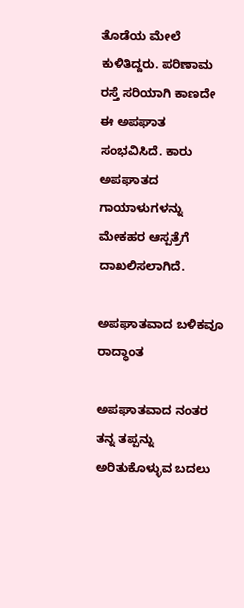ತೊಡೆಯ ಮೇಲೆ ಕುಳಿತಿದ್ದರು. ಪರಿಣಾಮ ರಸ್ತೆ ಸರಿಯಾಗಿ ಕಾಣದೇ ಈ ಅಪಘಾತ ಸಂಭವಿಸಿದೆ. ಕಾರು ಅಪಘಾತದ ಗಾಯಾಳುಗಳನ್ನು ಮೇಕಹರ ಆಸ್ಪತ್ರೆಗೆ ದಾಖಲಿಸಲಾಗಿದೆ.

ಅಪಘಾತವಾದ ಬಳಿಕವೂ ರಾದ್ಧಾಂತ

ಅಪಘಾತವಾದ ನಂತರ ತನ್ನ ತಪ್ಪನ್ನು ಅರಿತುಕೊಳ್ಳುವ ಬದಲು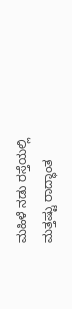ಮಹಿಳೆ ನಡು ರಸ್ತೆಯಲ್ಲಿ ಮತ್ತಷ್ಟು ರಾದ್ಧಾಂತ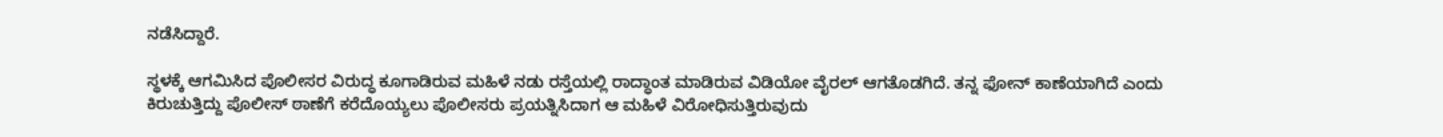ನಡೆಸಿದ್ದಾರೆ.

ಸ್ಥಳಕ್ಕೆ ಆಗಮಿಸಿದ ಪೊಲೀಸರ ವಿರುದ್ಧ ಕೂಗಾಡಿರುವ ಮಹಿಳೆ ನಡು ರಸ್ತೆಯಲ್ಲಿ ರಾದ್ಧಾಂತ ಮಾಡಿರುವ ವಿಡಿಯೋ ವೈರಲ್ ಆಗತೊಡಗಿದೆ. ತನ್ನ ಫೋನ್ ಕಾಣೆಯಾಗಿದೆ ಎಂದು ಕಿರುಚುತ್ತಿದ್ದು ಪೊಲೀಸ್ ಠಾಣೆಗೆ ಕರೆದೊಯ್ಯಲು ಪೊಲೀಸರು ಪ್ರಯತ್ನಿಸಿದಾಗ ಆ ಮಹಿಳೆ ವಿರೋಧಿಸುತ್ತಿರುವುದು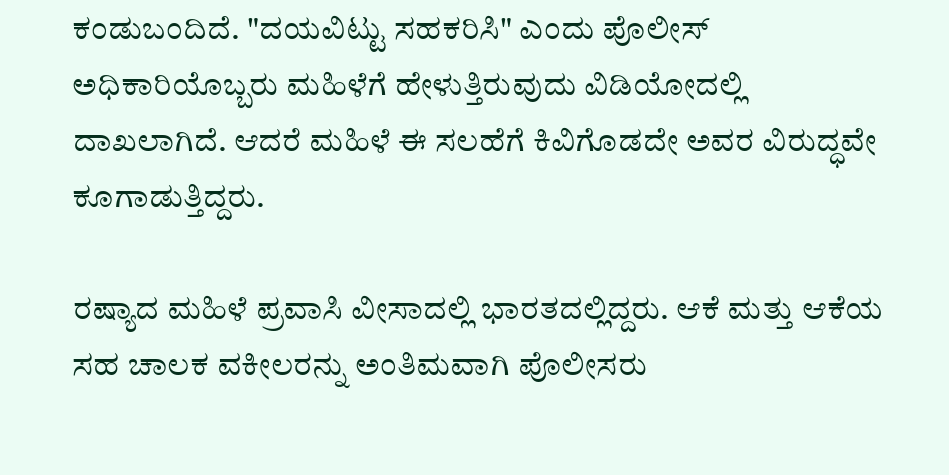ಕಂಡುಬಂದಿದೆ. "ದಯವಿಟ್ಟು ಸಹಕರಿಸಿ" ಎಂದು ಪೊಲೀಸ್ ಅಧಿಕಾರಿಯೊಬ್ಬರು ಮಹಿಳೆಗೆ ಹೇಳುತ್ತಿರುವುದು ವಿಡಿಯೋದಲ್ಲಿ ದಾಖಲಾಗಿದೆ. ಆದರೆ ಮಹಿಳೆ ಈ ಸಲಹೆಗೆ ಕಿವಿಗೊಡದೇ ಅವರ ವಿರುದ್ಧವೇ ಕೂಗಾಡುತ್ತಿದ್ದರು.

ರಷ್ಯಾದ ಮಹಿಳೆ ಪ್ರವಾಸಿ ವೀಸಾದಲ್ಲಿ ಭಾರತದಲ್ಲಿದ್ದರು. ಆಕೆ ಮತ್ತು ಆಕೆಯ ಸಹ ಚಾಲಕ ವಕೀಲರನ್ನು ಅಂತಿಮವಾಗಿ ಪೊಲೀಸರು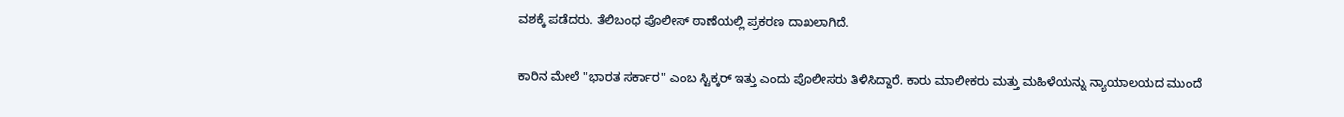ವಶಕ್ಕೆ ಪಡೆದರು. ತೆಲಿಬಂಧ ಪೊಲೀಸ್ ಠಾಣೆಯಲ್ಲಿ ಪ್ರಕರಣ ದಾಖಲಾಗಿದೆ.

ಕಾರಿನ ಮೇಲೆ "ಭಾರತ ಸರ್ಕಾರ" ಎಂಬ ಸ್ಟಿಕ್ಕರ್ ಇತ್ತು ಎಂದು ಪೊಲೀಸರು ತಿಳಿಸಿದ್ದಾರೆ. ಕಾರು ಮಾಲೀಕರು ಮತ್ತು ಮಹಿಳೆಯನ್ನು ನ್ಯಾಯಾಲಯದ ಮುಂದೆ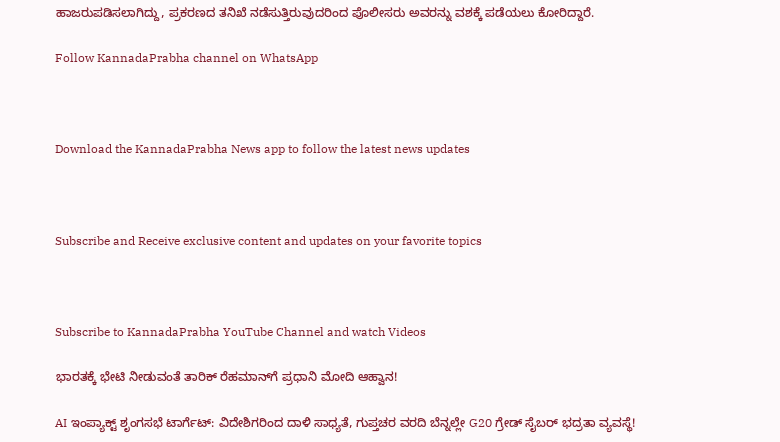ಹಾಜರುಪಡಿಸಲಾಗಿದ್ದು, ಪ್ರಕರಣದ ತನಿಖೆ ನಡೆಸುತ್ತಿರುವುದರಿಂದ ಪೊಲೀಸರು ಅವರನ್ನು ವಶಕ್ಕೆ ಪಡೆಯಲು ಕೋರಿದ್ದಾರೆ.

Follow KannadaPrabha channel on WhatsApp



Download the KannadaPrabha News app to follow the latest news updates



Subscribe and Receive exclusive content and updates on your favorite topics



Subscribe to KannadaPrabha YouTube Channel and watch Videos

ಭಾರತಕ್ಕೆ ಭೇಟಿ ನೀಡುವಂತೆ ತಾರಿಕ್ ರೆಹಮಾನ್‌ಗೆ ಪ್ರಧಾನಿ ಮೋದಿ ಆಹ್ವಾನ!

AI ಇಂಪ್ಯಾಕ್ಟ್ ಶೃಂಗಸಭೆ ಟಾರ್ಗೆಟ್: ವಿದೇಶಿಗರಿಂದ ದಾಳಿ ಸಾಧ್ಯತೆ, ಗುಪ್ತಚರ ವರದಿ ಬೆನ್ನಲ್ಲೇ G20 ಗ್ರೇಡ್ ಸೈಬರ್ ಭದ್ರತಾ ವ್ಯವಸ್ಥೆ!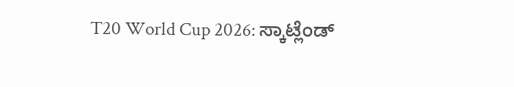T20 World Cup 2026: ಸ್ಕಾಟ್ಲೆಂಡ್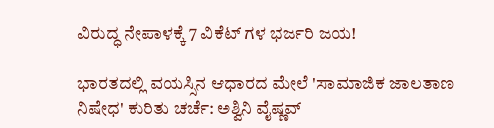ವಿರುದ್ಧ ನೇಪಾಳಕ್ಕೆ 7 ವಿಕೆಟ್ ಗಳ ಭರ್ಜರಿ ಜಯ!

ಭಾರತದಲ್ಲಿ ವಯಸ್ಸಿನ ಆಧಾರದ ಮೇಲೆ 'ಸಾಮಾಜಿಕ ಜಾಲತಾಣ ನಿಷೇಧ' ಕುರಿತು ಚರ್ಚೆ: ಅಶ್ವಿನಿ ವೈಷ್ಣವ್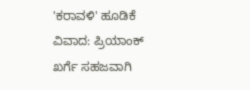'ಕರಾವಳಿ' ಹೂಡಿಕೆ ವಿವಾದ: ಪ್ರಿಯಾಂಕ್ ಖರ್ಗೆ ಸಹಜವಾಗಿ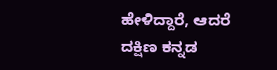ಹೇಳಿದ್ದಾರೆ, ಆದರೆ ದಕ್ಷಿಣ ಕನ್ನಡ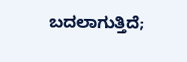ಬದಲಾಗುತ್ತಿದೆ;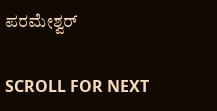ಪರಮೇಶ್ವರ್

SCROLL FOR NEXT